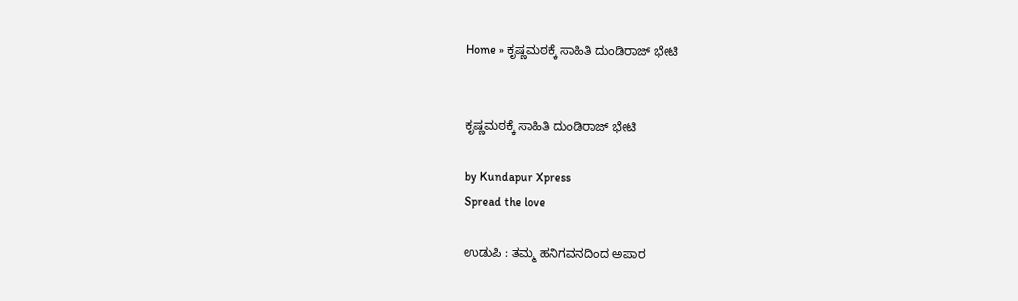Home » ಕೃಷ್ಣಮಠಕ್ಕೆ ಸಾಹಿತಿ ದುಂಡಿರಾಜ್‌ ಭೇಟಿ


ಕೃಷ್ಣಮಠಕ್ಕೆ ಸಾಹಿತಿ ದುಂಡಿರಾಜ್‌ ಭೇಟಿ

by Kundapur Xpress
Spread the love

ಉಡುಪಿ : ತಮ್ಮ ಹನಿಗವನದಿಂದ ಅಪಾರ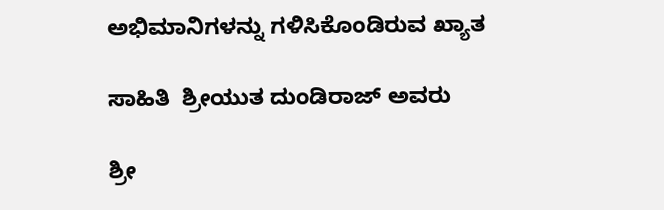ಅಭಿಮಾನಿಗಳನ್ನು ಗಳಿಸಿಕೊಂಡಿರುವ ಖ್ಯಾತ

ಸಾಹಿತಿ  ಶ್ರೀಯುತ ದುಂಡಿರಾಜ್ ಅವರು

ಶ್ರೀ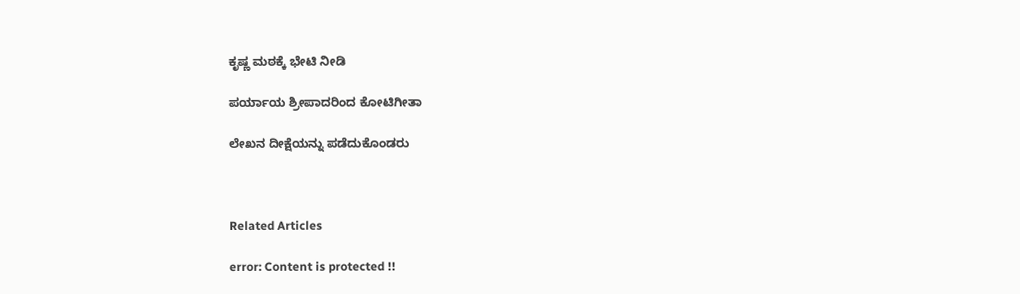ಕೃಷ್ಣ ಮಠಕ್ಕೆ ಭೇಟಿ ನೀಡಿ

ಪರ್ಯಾಯ ಶ್ರೀಪಾದರಿಂದ ಕೋಟಿಗೀತಾ

ಲೇಖನ ದೀಕ್ಷೆಯನ್ನು ಪಡೆದುಕೊಂಡರು



Related Articles

error: Content is protected !!